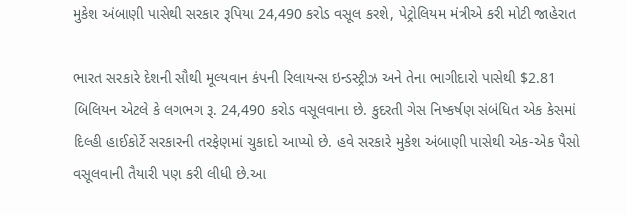મુકેશ અંબાણી પાસેથી સરકાર રૂપિયા 24,490 કરોડ વસૂલ કરશે, પેટ્રોલિયમ મંત્રીએ કરી મોટી જાહેરાત

ભારત સરકારે દેશની સૌથી મૂલ્યવાન કંપની રિલાયન્સ ઇન્ડસ્ટ્રીઝ અને તેના ભાગીદારો પાસેથી $2.81 બિલિયન એટલે કે લગભગ રૂ. 24,490 કરોડ વસૂલવાના છે. કુદરતી ગેસ નિષ્કર્ષણ સંબંધિત એક કેસમાં દિલ્હી હાઈકોર્ટે સરકારની તરફેણમાં ચુકાદો આપ્યો છે. હવે સરકારે મુકેશ અંબાણી પાસેથી એક-એક પૈસો વસૂલવાની તૈયારી પણ કરી લીધી છે.આ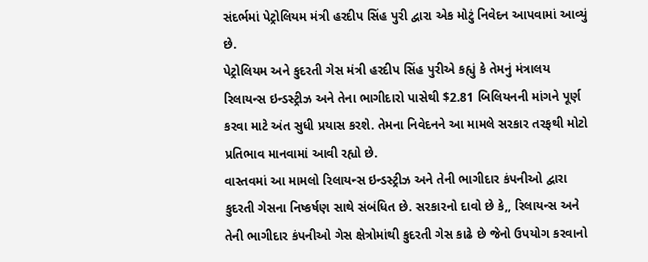સંદર્ભમાં પેટ્રોલિયમ મંત્રી હરદીપ સિંહ પુરી દ્વારા એક મોટું નિવેદન આપવામાં આવ્યું છે.
પેટ્રોલિયમ અને કુદરતી ગેસ મંત્રી હરદીપ સિંહ પુરીએ કહ્યું કે તેમનું મંત્રાલય રિલાયન્સ ઇન્ડસ્ટ્રીઝ અને તેના ભાગીદારો પાસેથી $2.81 બિલિયનની માંગને પૂર્ણ કરવા માટે અંત સુધી પ્રયાસ કરશે. તેમના નિવેદનને આ મામલે સરકાર તરફથી મોટો પ્રતિભાવ માનવામાં આવી રહ્યો છે.
વાસ્તવમાં આ મામલો રિલાયન્સ ઇન્ડસ્ટ્રીઝ અને તેની ભાગીદાર કંપનીઓ દ્વારા કુદરતી ગેસના નિષ્કર્ષણ સાથે સંબંધિત છે. સરકારનો દાવો છે કે,, રિલાયન્સ અને તેની ભાગીદાર કંપનીઓ ગેસ ક્ષેત્રોમાંથી કુદરતી ગેસ કાઢે છે જેનો ઉપયોગ કરવાનો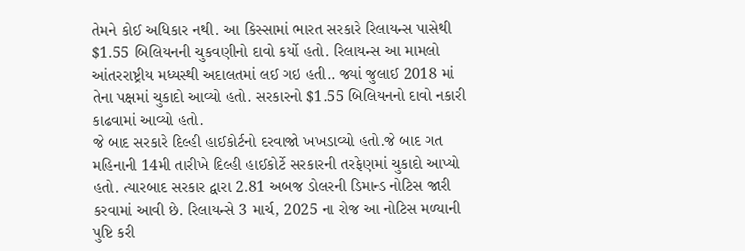તેમને કોઈ અધિકાર નથી. આ કિસ્સામાં ભારત સરકારે રિલાયન્સ પાસેથી $1.55 બિલિયનની ચુકવણીનો દાવો કર્યો હતો. રિલાયન્સ આ મામલો આંતરરાષ્ટ્રીય મધ્યસ્થી અદાલતમાં લઈ ગઇ હતી.. જ્યાં જુલાઈ 2018 માં તેના પક્ષમાં ચુકાદો આવ્યો હતો. સરકારનો $1.55 બિલિયનનો દાવો નકારી કાઢવામાં આવ્યો હતો.
જે બાદ સરકારે દિલ્હી હાઈકોર્ટનો દરવાજો ખખડાવ્યો હતો.જે બાદ ગત મહિનાની 14મી તારીખે દિલ્હી હાઈકોર્ટે સરકારની તરફેણમાં ચુકાદો આપ્યો હતો. ત્યારબાદ સરકાર દ્વારા 2.81 અબજ ડોલરની ડિમાન્ડ નોટિસ જારી કરવામાં આવી છે. રિલાયન્સે 3 માર્ચ, 2025 ના રોજ આ નોટિસ મળ્યાની પુષ્ટિ કરી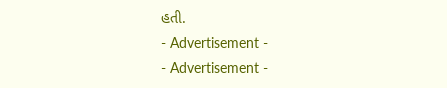હતી.
- Advertisement -
- Advertisement -